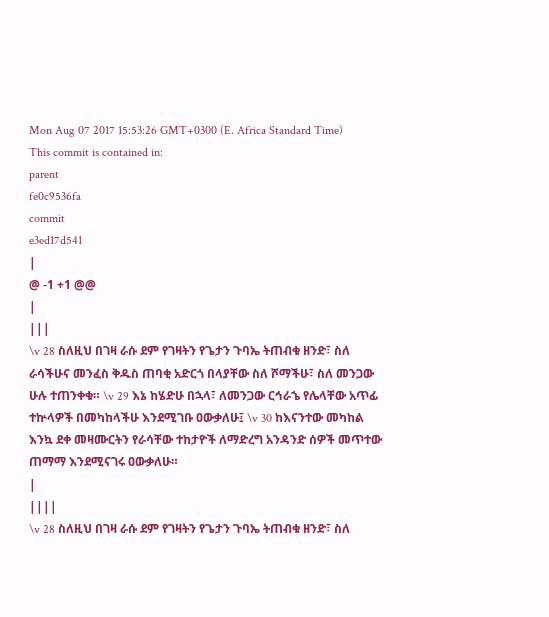Mon Aug 07 2017 15:53:26 GMT+0300 (E. Africa Standard Time)
This commit is contained in:
parent
fe0c9536fa
commit
e3ed17d541
|
@ -1 +1 @@
|
|||
\v 28 ስለዚህ በገዛ ራሱ ደም የገዛትን የጌታን ጉባኤ ትጠብቁ ዘንድ፣ ስለ ራሳችሁና መንፈስ ቅዱስ ጠባቂ አድርጎ በላያቸው ስለ ሾማችሁ፣ ስለ መንጋው ሁሉ ተጠንቀቁ። \v 29 እኔ ከሄድሁ በኋላ፣ ለመንጋው ርኅራኄ የሌላቸው አጥፊ ተኵላዎች በመካከላችሁ እንደሚገቡ ዐውቃለሁ፤ \v 30 ከእናንተው መካከል እንኳ ደቀ መዛሙርትን የራሳቸው ተከታዮች ለማድረግ አንዳንድ ሰዎች መጥተው ጠማማ እንደሚናገሩ ዐውቃለሁ።
|
||||
\v 28 ስለዚህ በገዛ ራሱ ደም የገዛትን የጌታን ጉባኤ ትጠብቁ ዘንድ፣ ስለ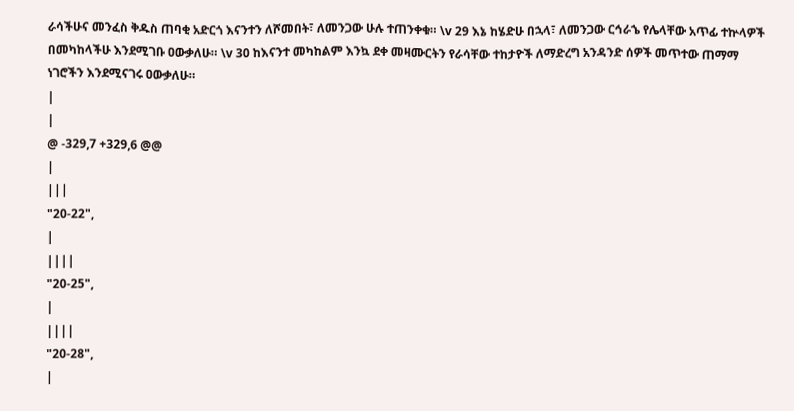ራሳችሁና መንፈስ ቅዱስ ጠባቂ አድርጎ እናንተን ለሾመበት፣ ለመንጋው ሁሉ ተጠንቀቁ። \v 29 እኔ ከሄድሁ በኋላ፣ ለመንጋው ርኅራኄ የሌላቸው አጥፊ ተኵላዎች በመካከላችሁ እንደሚገቡ ዐውቃለሁ። \v 30 ከእናንተ መካከልም እንኳ ደቀ መዛሙርትን የራሳቸው ተከታዮች ለማድረግ አንዳንድ ሰዎች መጥተው ጠማማ ነገሮችን እንደሚናገሩ ዐውቃለሁ።
|
|
@ -329,7 +329,6 @@
|
|||
"20-22",
|
||||
"20-25",
|
||||
"20-28",
|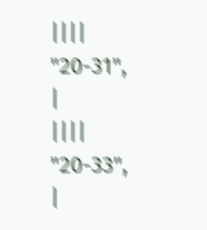||||
"20-31",
|
||||
"20-33",
|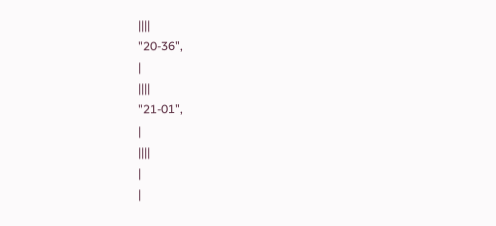||||
"20-36",
|
||||
"21-01",
|
||||
|
|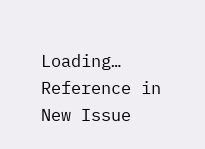Loading…
Reference in New Issue